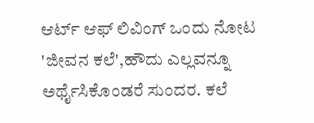ಆರ್ಟ್ ಆಫ್ ಲಿವಿಂಗ್ ಒಂದು ನೋಟ
'ಜೀವನ ಕಲೆ',ಹೌದು ಎಲ್ಲವನ್ನೂ ಅರ್ಥೈಸಿಕೊಂಡರೆ ಸುಂದರ. ಕಲೆ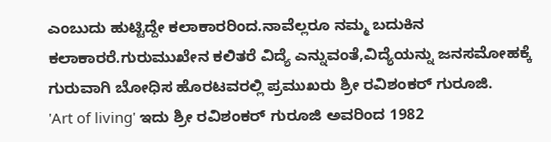ಎಂಬುದು ಹುಟ್ಟಿದ್ದೇ ಕಲಾಕಾರರಿಂದ.ನಾವೆಲ್ಲರೂ ನಮ್ಮ ಬದುಕಿನ ಕಲಾಕಾರರೆ.ಗುರುಮುಖೇನ ಕಲಿತರೆ ವಿದ್ಯೆ ಎನ್ನುವಂತೆ,ವಿದ್ಯೆಯನ್ನು ಜನಸಮೋಹಕ್ಕೆ ಗುರುವಾಗಿ ಬೋಧಿಸ ಹೊರಟವರಲ್ಲಿ ಪ್ರಮುಖರು ಶ್ರೀ ರವಿಶಂಕರ್ ಗುರೂಜಿ.
'Art of living' ಇದು ಶ್ರೀ ರವಿಶಂಕರ್ ಗುರೂಜಿ ಅವರಿಂದ 1982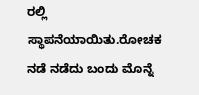ರಲ್ಲಿ ಸ್ಥಾಪನೆಯಾಯಿತು.ರೋಚಕ ನಡೆ ನಡೆದು ಬಂದು ಮೊನ್ನೆ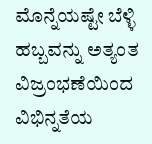ಮೊನ್ನೆಯಷ್ಟೇ ಬೆಳ್ಳಿ ಹಬ್ಬವನ್ನು ಅತ್ಯಂತ ವಿಜ್ರಂಭಣೆಯಿಂದ ವಿಭಿನ್ನತೆಯ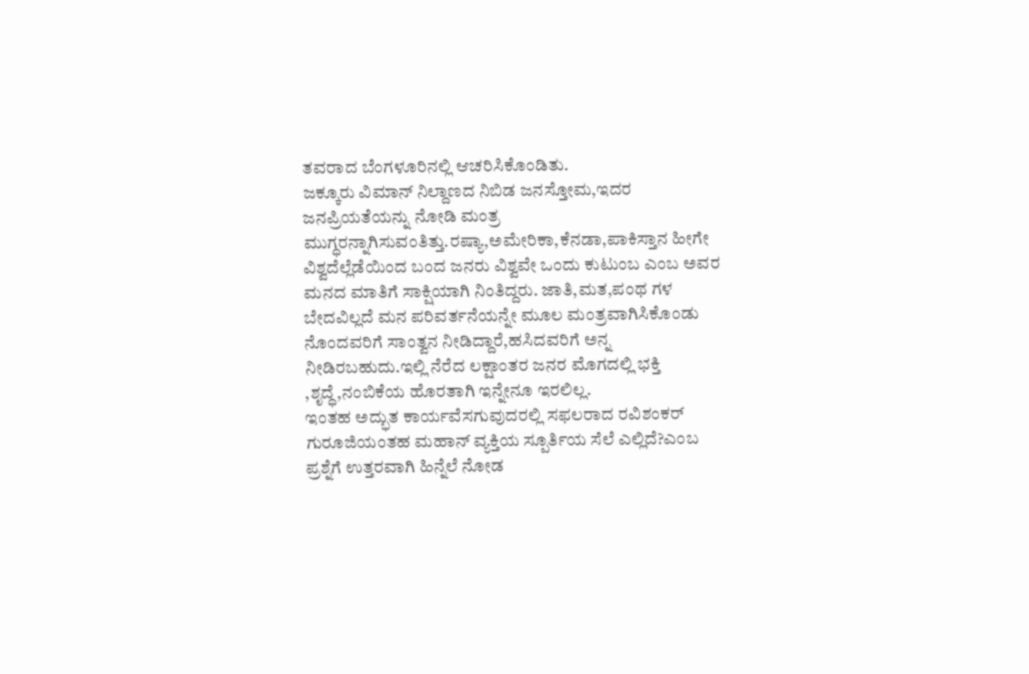ತವರಾದ ಬೆಂಗಳೂರಿನಲ್ಲಿ ಆಚರಿಸಿಕೊಂಡಿತು.
ಜಕ್ಕೂರು ವಿಮಾನ್ ನಿಲ್ದಾಣದ ನಿಬಿಡ ಜನಸ್ತೋಮ,ಇದರ ಜನಪ್ರಿಯತೆಯನ್ನು ನೋಡಿ ಮಂತ್ರ ಮುಗ್ಧರನ್ನಾಗಿಸುವಂತಿತ್ತು.ರಷ್ಯಾ,ಅಮೇರಿಕಾ,ಕೆನಡಾ,ಪಾಕಿಸ್ತಾನ ಹೀಗೇ ವಿಶ್ವದೆಲ್ಲೆಡೆಯಿಂದ ಬಂದ ಜನರು ವಿಶ್ವವೇ ಒಂದು ಕುಟುಂಬ ಎಂಬ ಅವರ ಮನದ ಮಾತಿಗೆ ಸಾಕ್ಷಿಯಾಗಿ ನಿಂತಿದ್ದರು. ಜಾತಿ,ಮತ,ಪಂಥ ಗಳ ಬೇದವಿಲ್ಲದೆ ಮನ ಪರಿವರ್ತನೆಯನ್ನೇ ಮೂಲ ಮಂತ್ರವಾಗಿಸಿಕೊಂಡು ನೊಂದವರಿಗೆ ಸಾಂತ್ವನ ನೀಡಿದ್ದಾರೆ,ಹಸಿದವರಿಗೆ ಅನ್ನ ನೀಡಿರಬಹುದು.ಇಲ್ಲಿ ನೆರೆದ ಲಕ್ಷಾಂತರ ಜನರ ಮೊಗದಲ್ಲಿ ಭಕ್ತಿ ,ಶೃದ್ಧೆ,ನಂಬಿಕೆಯ ಹೊರತಾಗಿ ಇನ್ನೇನೂ ಇರಲಿಲ್ಲ.
ಇಂತಹ ಅದ್ಭುತ ಕಾರ್ಯವೆಸಗುವುದರಲ್ಲಿ ಸಫಲರಾದ ರವಿಶಂಕರ್ ಗುರೂಜಿಯಂತಹ ಮಹಾನ್ ವ್ಯಕ್ತಿಯ ಸ್ಪೂರ್ತಿಯ ಸೆಲೆ ಎಲ್ಲಿದೆ?ಎಂಬ ಪ್ರಶ್ನೆಗೆ ಉತ್ತರವಾಗಿ ಹಿನ್ನೆಲೆ ನೋಡ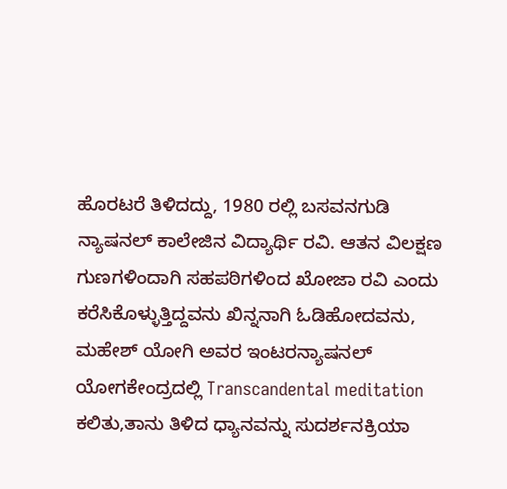ಹೊರಟರೆ ತಿಳಿದದ್ದು, 1980 ರಲ್ಲಿ ಬಸವನಗುಡಿ ನ್ಯಾಷನಲ್ ಕಾಲೇಜಿನ ವಿದ್ಯಾರ್ಥಿ ರವಿ. ಆತನ ವಿಲಕ್ಷಣ ಗುಣಗಳಿಂದಾಗಿ ಸಹಪಠಿಗಳಿಂದ ಖೋಜಾ ರವಿ ಎಂದು ಕರೆಸಿಕೊಳ್ಳುತ್ತಿದ್ದವನು ಖಿನ್ನನಾಗಿ ಓಡಿಹೋದವನು, ಮಹೇಶ್ ಯೋಗಿ ಅವರ ಇಂಟರನ್ಯಾಷನಲ್ ಯೋಗಕೇಂದ್ರದಲ್ಲಿ Transcandental meditation ಕಲಿತು,ತಾನು ತಿಳಿದ ಧ್ಯಾನವನ್ನು ಸುದರ್ಶನಕ್ರಿಯಾ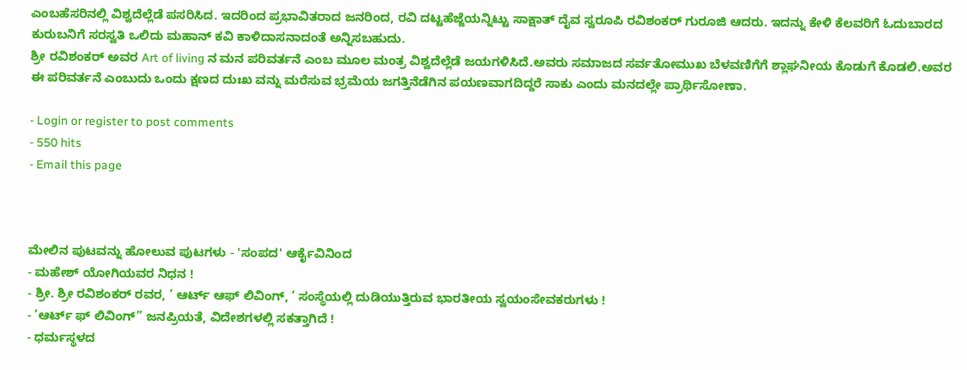ಎಂಬಹೆಸರಿನಲ್ಲಿ ವಿಶ್ವದೆಲ್ಲೆಡೆ ಪಸರಿಸಿದ. ಇದರಿಂದ ಪ್ರಭಾವಿತರಾದ ಜನರಿಂದ, ರವಿ ದಟ್ಟಹೆಜ್ಜೆಯನ್ನಿಟ್ಟು ಸಾಕ್ಷಾತ್ ದೈವ ಸ್ವರೂಪಿ ರವಿಶಂಕರ್ ಗುರೂಜಿ ಆದರು. ಇದನ್ನು ಕೇಳಿ ಕೆಲವರಿಗೆ ಓದುಬಾರದ ಕುರುಬನಿಗೆ ಸರಸ್ವತಿ ಒಲಿದು ಮಹಾನ್ ಕವಿ ಕಾಳಿದಾಸನಾದಂತೆ ಅನ್ನಿಸಬಹುದು.
ಶ್ರೀ ರವಿಶಂಕರ್ ಅವರ Art of living ನ ಮನ ಪರಿವರ್ತನೆ ಎಂಬ ಮೂಲ ಮಂತ್ರ ವಿಶ್ವದೆಲ್ಲೆಡೆ ಜಯಗಳಿಸಿದೆ.ಅವರು ಸಮಾಜದ ಸರ್ವತೋಮುಖ ಬೆಳವಣಿಗೆಗೆ ಶ್ಲಾಘನೀಯ ಕೊಡುಗೆ ಕೊಡಲಿ.ಅವರ ಈ ಪರಿವರ್ತನೆ ಎಂಬುದು ಒಂದು ಕ್ಷಣದ ದುಃಖ ವನ್ನು ಮರೆಸುವ ಭ್ರಮೆಯ ಜಗತ್ತಿನೆಡೆಗಿನ ಪಯಣವಾಗದಿದ್ದರೆ ಸಾಕು ಎಂದು ಮನದಲ್ಲೇ ಪ್ರಾರ್ಥಿಸೋಣಾ.

- Login or register to post comments
- 550 hits
- Email this page



ಮೇಲಿನ ಪುಟವನ್ನು ಹೋಲುವ ಪುಟಗಳು - 'ಸಂಪದ' ಆರ್ಕೈವಿನಿಂದ
- ಮಹೇಶ್ ಯೋಗಿಯವರ ನಿಧನ !
- ಶ್ರೀ. ಶ್ರೀ ರವಿಶಂಕರ್ ರವರ, ’ ಆರ್ಟ್ ಆಫ್ ಲಿವಿಂಗ್, ’ ಸಂಸ್ಥೆಯಲ್ಲಿ ದುಡಿಯುತ್ತಿರುವ ಭಾರತೀಯ ಸ್ವಯಂಸೇವಕರುಗಳು !
- ’ಆರ್ಟ್ ಫ್ ಲಿವಿಂಗ್” ಜನಪ್ರಿಯತೆ, ವಿದೇಶಗಳಲ್ಲಿ ಸಕತ್ತಾಗಿದೆ !
- ಧರ್ಮಸ್ಥಳದ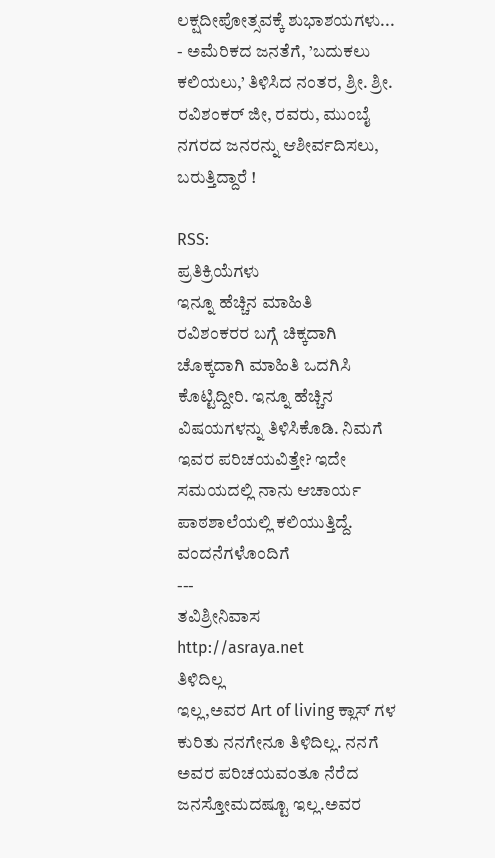ಲಕ್ಷದೀಪೋತ್ಸವಕ್ಕೆ ಶುಭಾಶಯಗಳು...
- ಅಮೆರಿಕದ ಜನತೆಗೆ, ’ಬದುಕಲು ಕಲಿಯಲು,’ ತಿಳಿಸಿದ ನಂತರ, ಶ್ರೀ. ಶ್ರೀ. ರವಿಶಂಕರ್ ಜೀ, ರವರು, ಮುಂಬೈ ನಗರದ ಜನರನ್ನು ಆಶೀರ್ವದಿಸಲು, ಬರುತ್ತಿದ್ದಾರೆ !

RSS:
ಪ್ರತಿಕ್ರಿಯೆಗಳು
ಇನ್ನೂ ಹೆಚ್ಚಿನ ಮಾಹಿತಿ
ರವಿಶಂಕರರ ಬಗ್ಗೆ ಚಿಕ್ಕದಾಗಿ ಚೊಕ್ಕದಾಗಿ ಮಾಹಿತಿ ಒದಗಿಸಿ ಕೊಟ್ಟಿದ್ದೀರಿ. ಇನ್ನೂ ಹೆಚ್ಚಿನ ವಿಷಯಗಳನ್ನು ತಿಳಿಸಿಕೊಡಿ. ನಿಮಗೆ ಇವರ ಪರಿಚಯವಿತ್ತೇ? ಇದೇ ಸಮಯದಲ್ಲಿ ನಾನು ಆಚಾರ್ಯ ಪಾಠಶಾಲೆಯಲ್ಲಿ ಕಲಿಯುತ್ತಿದ್ದೆ.
ವಂದನೆಗಳೊಂದಿಗೆ
---
ತವಿಶ್ರೀನಿವಾಸ
http://asraya.net
ತಿಳಿದಿಲ್ಲ
ಇಲ್ಲ,ಅವರ Art of living ಕ್ಲಾಸ್ ಗಳ ಕುರಿತು ನನಗೇನೂ ತಿಳಿದಿಲ್ಲ. ನನಗೆ ಅವರ ಪರಿಚಯವಂತೂ ನೆರೆದ ಜನಸ್ತೋಮದಷ್ಟೂ ಇಲ್ಲ.ಅವರ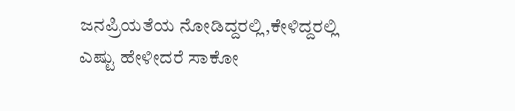ಜನಪ್ರಿಯತೆಯ ನೋಡಿದ್ದರಲ್ಲಿ,ಕೇಳಿದ್ದರಲ್ಲಿ ಎಷ್ಟು ಹೇಳೀದರೆ ಸಾಕೋ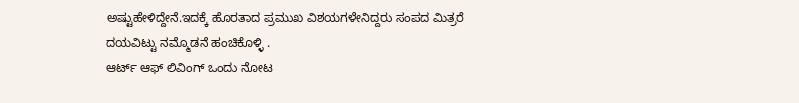ಅಷ್ಟುಹೇಳಿದ್ದೇನೆ.ಇದಕ್ಕೆ ಹೊರತಾದ ಪ್ರಮುಖ ವಿಶಯಗಳೇನಿದ್ದರು ಸಂಪದ ಮಿತ್ರರೆ ದಯವಿಟ್ಟು ನಮ್ಮೊಡನೆ ಹಂಚಿಕೊಳ್ಳಿ .
ಆರ್ಟ್ ಆಫ್ ಲಿವಿಂಗ್ ಒಂದು ನೋಟ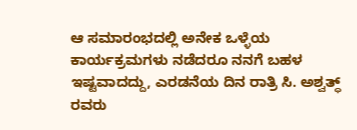ಆ ಸಮಾರಂಭದಲ್ಲಿ ಅನೇಕ ಒಳ್ಳೆಯ ಕಾರ್ಯಕ್ರಮಗಳು ನಡೆದರೂ ನನಗೆ ಬಹಳ ಇಷ್ಟವಾದದ್ದು, ಎರಡನೆಯ ದಿನ ರಾತ್ರಿ ಸಿ. ಅಶ್ವತ್ಧ್ ರವರು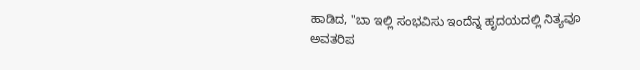ಹಾಡಿದ, "ಬಾ ಇಲ್ಲಿ ಸಂಭವಿಸು ಇಂದೆನ್ನ ಹೃದಯದಲ್ಲಿ ನಿತ್ಯವೂ ಅವತರಿಪ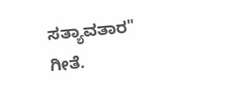ಸತ್ಯಾವತಾರ" ಗೀತೆ.